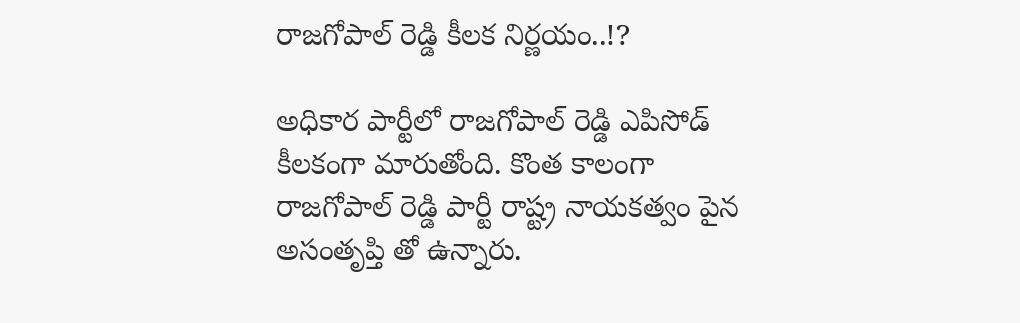రాజగోపాల్ రెడ్డి కీలక నిర్ణయం..!?

అధికార పార్టీలో రాజగోపాల్ రెడ్డి ఎపిసోడ్ కీలకంగా మారుతోంది. కొంత కాలంగా రాజగోపాల్ రెడ్డి పార్టీ రాష్ట్ర నాయకత్వం పైన అసంతృప్తి తో ఉన్నారు.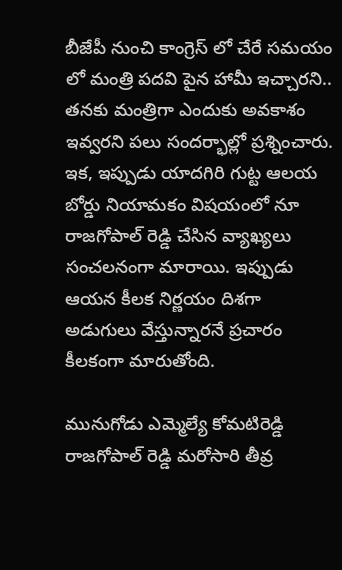బీజేపీ నుంచి కాంగ్రెస్ లో చేరే సమయం లో మంత్రి పదవి పైన హామీ ఇచ్చారని.. తనకు మంత్రిగా ఎందుకు అవకాశం ఇవ్వరని పలు సందర్భాల్లో ప్రశ్నించారు. ఇక, ఇప్పుడు యాదగిరి గుట్ట ఆలయ బోర్డు నియామకం విషయంలో నూ రాజగోపాల్ రెడ్డి చేసిన వ్యాఖ్యలు సంచలనంగా మారాయి. ఇప్పుడు ఆయన కీలక నిర్ణయం దిశగా అడుగులు వేస్తున్నారనే ప్రచారం కీలకంగా మారుతోంది.

మునుగోడు ఎమ్మెల్యే కోమటిరెడ్డి రాజగోపాల్ రెడ్డి మరోసారి తీవ్ర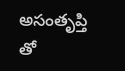అసంతృప్తి తో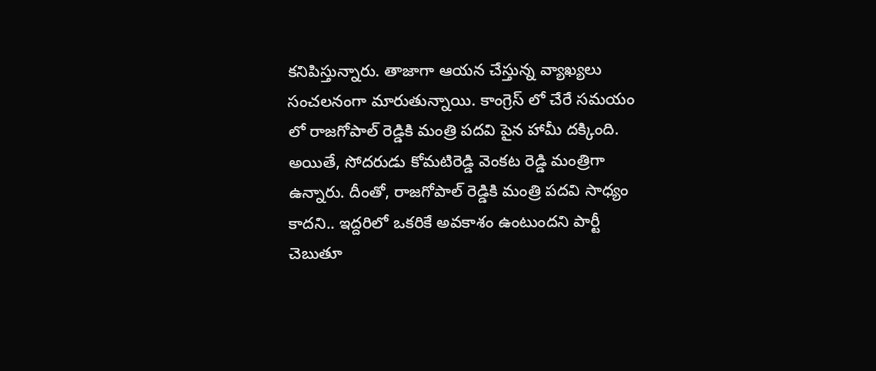కనిపిస్తున్నారు. తాజాగా ఆయన చేస్తున్న వ్యాఖ్యలు సంచలనంగా మారుతున్నాయి. కాంగ్రెస్ లో చేరే సమయం లో రాజగోపాల్ రెడ్డికి మంత్రి పదవి పైన హామీ దక్కింది. అయితే, సోదరుడు కోమటిరెడ్డి వెంకట రెడ్డి మంత్రిగా ఉన్నారు. దీంతో, రాజగోపాల్ రెడ్డికి మంత్రి పదవి సాధ్యం కాదని.. ఇద్దరిలో ఒకరికే అవకాశం ఉంటుందని పార్టీ చెబుతూ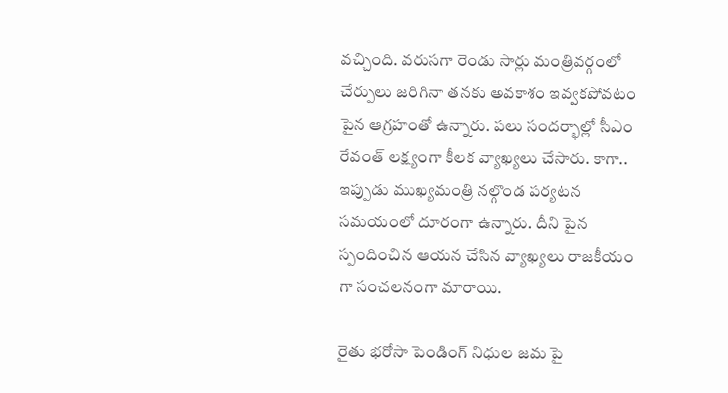వచ్చింది. వరుసగా రెండు సార్లు మంత్రివర్గంలో చేర్పులు జరిగినా తనకు అవకాశం ఇవ్వకపోవటం పైన ఆగ్రహంతో ఉన్నారు. పలు సందర్భాల్లో సీఎం రేవంత్ లక్ష్యంగా కీలక వ్యాఖ్యలు చేసారు. కాగా.. ఇప్పుడు ముఖ్యమంత్రి నల్గొండ పర్యటన సమయంలో దూరంగా ఉన్నారు. దీని పైన స్పందించిన ఆయన చేసిన వ్యాఖ్యలు రాజకీయం గా సంచలనంగా మారాయి.

రైతు భరోసా పెండింగ్ నిధుల జమ పై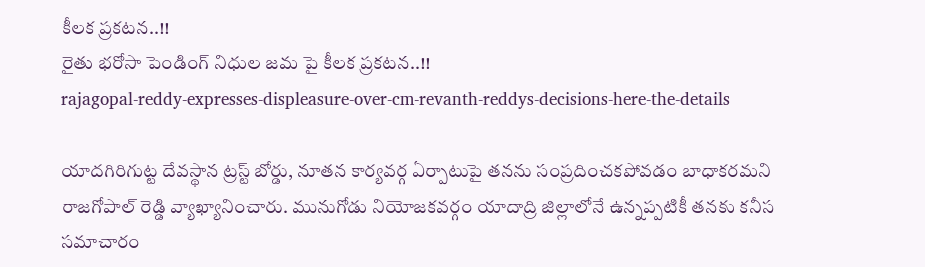కీలక ప్రకటన..!!
రైతు భరోసా పెండింగ్ నిధుల జమ పై కీలక ప్రకటన..!!
rajagopal-reddy-expresses-displeasure-over-cm-revanth-reddys-decisions-here-the-details

యాదగిరిగుట్ట దేవస్థాన ట్రస్ట్ బోర్డు, నూతన కార్యవర్గ ఏర్పాటుపై తనను సంప్రదించకపోవడం బాధాకరమని రాజగోపాల్ రెడ్డి వ్యాఖ్యానించారు. మునుగోడు నియోజకవర్గం యాదాద్రి జిల్లాలోనే ఉన్నప్పటికీ తనకు కనీస సమాచారం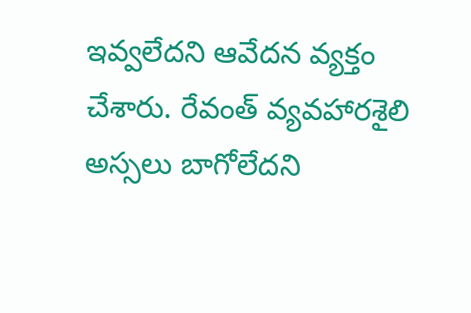ఇవ్వలేదని ఆవేదన వ్యక్తం చేశారు. రేవంత్ వ్యవహారశైలి అస్సలు బాగోలేదని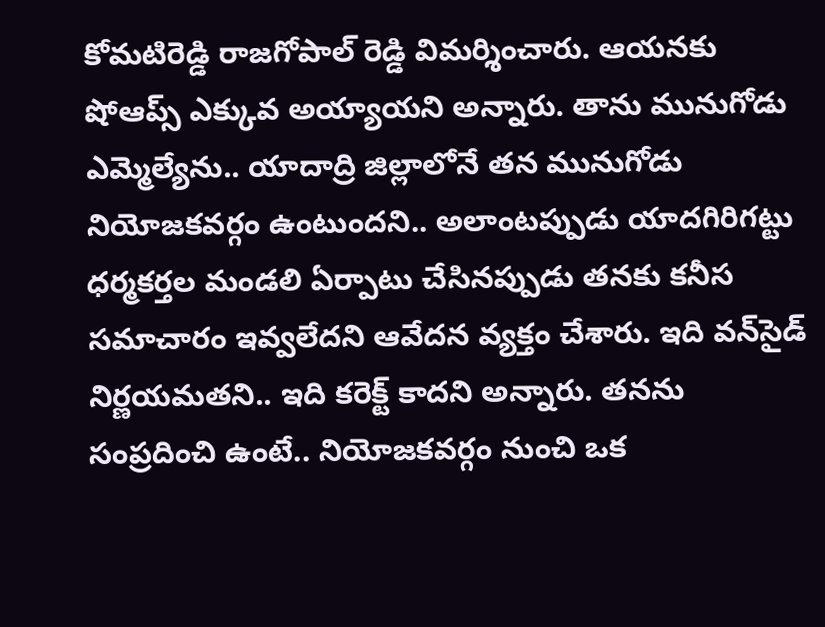కోమటిరెడ్డి రాజగోపాల్ రెడ్డి విమర్శించారు. ఆయనకు షోఆప్స్ ఎక్కువ అయ్యాయని అన్నారు. తాను మునుగోడు ఎమ్మెల్యేను.. యాదాద్రి జిల్లాలోనే తన మునుగోడు నియోజకవర్గం ఉంటుందని.. అలాంటప్పుడు యాదగిరిగట్టు ధర్మకర్తల మండలి ఏర్పాటు చేసినప్పుడు తనకు కనీస సమాచారం ఇవ్వలేదని ఆవేదన వ్యక్తం చేశారు. ఇది వన్‌సైడ్ నిర్ణయమతని.. ఇది కరెక్ట్ కాదని అన్నారు. తనను సంప్రదించి ఉంటే.. నియోజకవర్గం నుంచి ఒక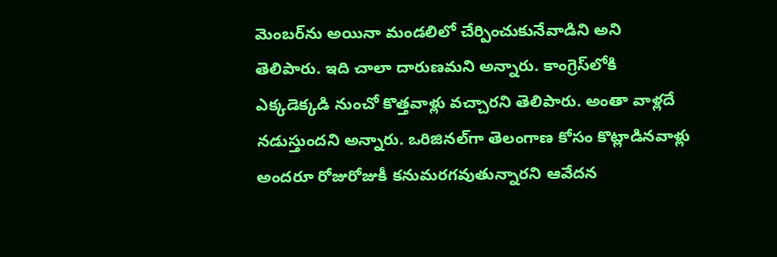మెంబర్‌ను అయినా మండలిలో చేర్పించుకునేవాడిని అని తెలిపారు. ఇది చాలా దారుణమని అన్నారు. కాంగ్రెస్‌లోకి ఎక్కడెక్కడి నుంచో కొత్తవాళ్లు వచ్చారని తెలిపారు. అంతా వాళ్లదే నడుస్తుందని అన్నారు. ఒరిజినల్‌గా తెలంగాణ కోసం కొట్లాడినవాళ్లు అందరూ రోజురోజుకీ కనుమరగవుతున్నారని ఆవేదన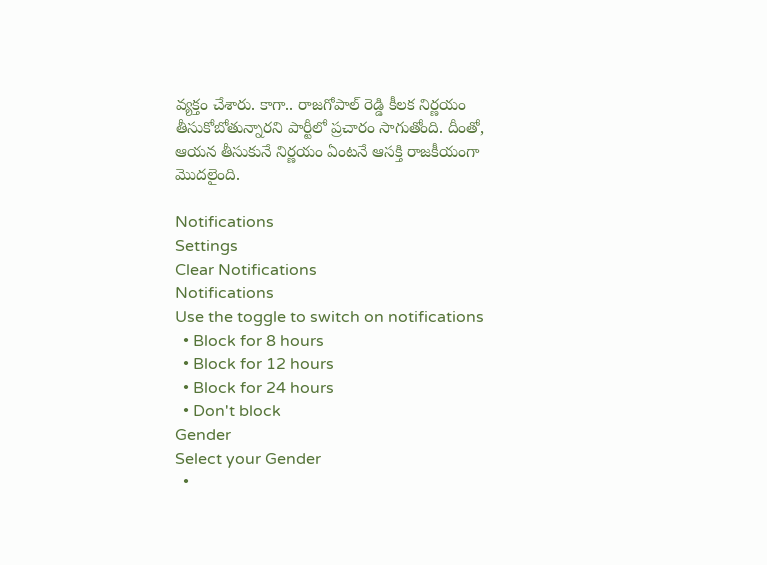వ్యక్తం చేశారు. కాగా.. రాజగోపాల్ రెడ్డి కీలక నిర్ణయం తీసుకోబోతున్నారని పార్టీలో ప్రచారం సాగుతోంది. దీంతో, ఆయన తీసుకునే నిర్ణయం ఏంటనే ఆసక్తి రాజకీయంగా మొదలైంది.

Notifications
Settings
Clear Notifications
Notifications
Use the toggle to switch on notifications
  • Block for 8 hours
  • Block for 12 hours
  • Block for 24 hours
  • Don't block
Gender
Select your Gender
  •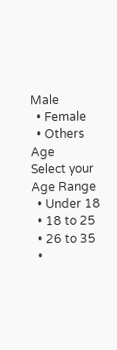Male
  • Female
  • Others
Age
Select your Age Range
  • Under 18
  • 18 to 25
  • 26 to 35
  •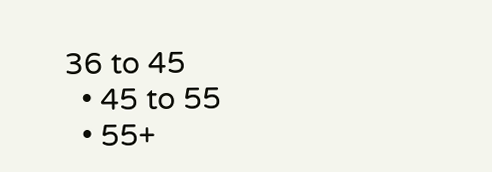36 to 45
  • 45 to 55
  • 55+